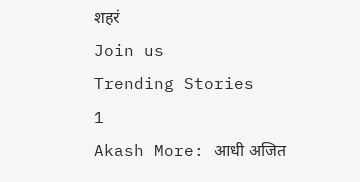शहरं
Join us
Trending Stories
1
Akash More: आधी अजित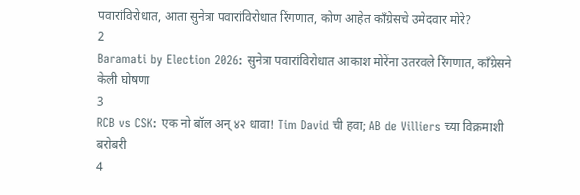पवारांविरोधात, आता सुनेत्रा पवारांविरोधात रिंगणात, कोण आहेत काँग्रेसचे उमेदवार मोरे?
2
Baramati by Election 2026: सुनेत्रा पवारांविरोधात आकाश मोरेंना उतरवले रिंगणात, काँग्रेसने केली घोषणा
3
RCB vs CSK: एक नो बॉल अन् ४२ धावा! Tim David ची हवा; AB de Villiers च्या विक्रमाशी बरोबरी
4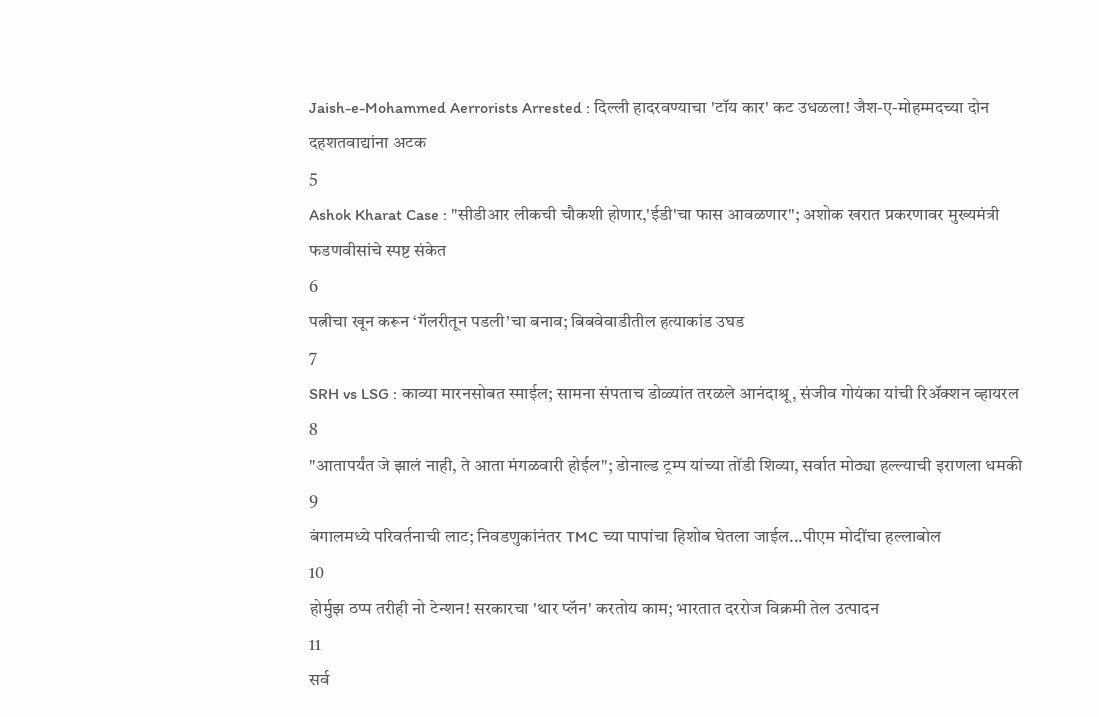Jaish-e-Mohammed Aerrorists Arrested : दिल्ली हादरवण्याचा 'टॉय कार' कट उधळला! जैश-ए-मोहम्मदच्या दोन दहशतवाद्यांना अटक
5
Ashok Kharat Case : "सीडीआर लीकची चौकशी होणार,'ईडी'चा फास आवळणार"; अशोक खरात प्रकरणावर मुख्यमंत्री फडणवीसांचे स्पष्ट संकेत
6
पत्नीचा खून करून ‘गॅलरीतून पडली’चा बनाव; बिबवेवाडीतील हत्याकांड उघड
7
SRH vs LSG : काव्या मारनसोबत स्माईल; सामना संपताच डोळ्यांत तरळले आनंदाश्रू, संजीव गोयंका यांची रिॲक्शन व्हायरल
8
"आतापर्यंत जे झालं नाही, ते आता मंगळवारी होईल"; डोनाल्ड ट्रम्प यांच्या तोंडी शिव्या, सर्वात मोठ्या हल्ल्याची इराणला धमकी
9
बंगालमध्ये परिवर्तनाची लाट; निवडणुकांनंतर TMC च्या पापांचा हिशोब घेतला जाईल...पीएम मोदींचा हल्लाबोल
10
होर्मुझ ठप्प तरीही नो टेन्शन! सरकारचा 'थार प्लॅन' करतोय काम; भारतात दररोज विक्रमी तेल उत्पादन
11
सर्व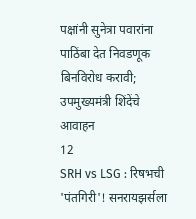पक्षांनी सुनेत्रा पवारांना पाठिंबा देत निवडणूक बिनविरोध करावी; उपमुख्यमंत्री शिंदेंचे आवाहन
12
SRH vs LSG : रिषभची 'पंतगिरी'! सनरायझर्सला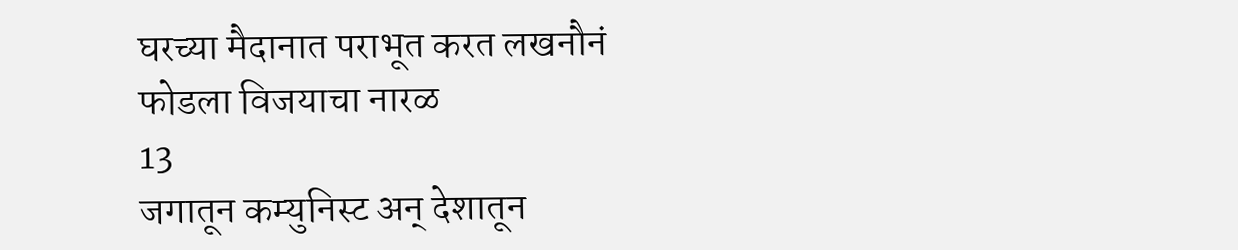घरच्या मैदानात पराभूत करत लखनौनं फोडला विजयाचा नारळ
13
जगातून कम्युनिस्ट अन् देशातून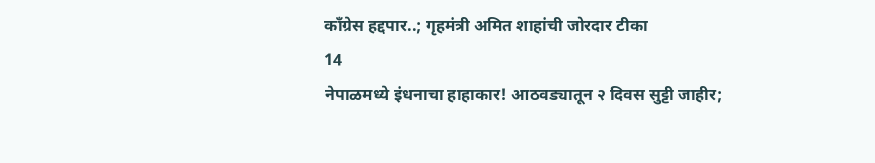काँग्रेस हद्दपार..; गृहमंत्री अमित शाहांची जोरदार टीका
14
नेपाळमध्ये इंधनाचा हाहाकार! आठवड्यातून २ दिवस सुट्टी जाहीर;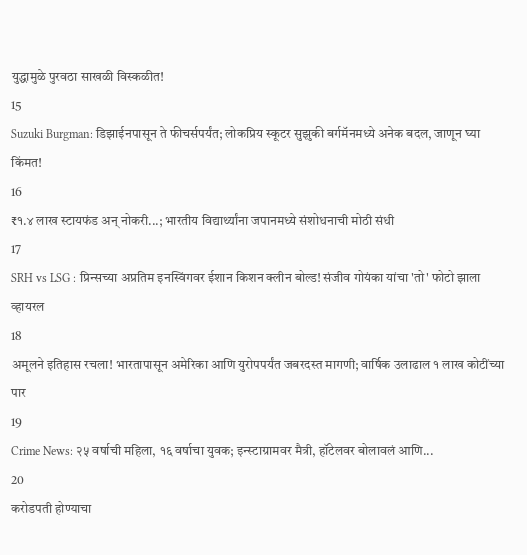युद्धामुळे पुरवठा साखळी विस्कळीत!
15
Suzuki Burgman: डिझाईनपासून ते फीचर्सपर्यंत; लोकप्रिय स्कूटर सुझुकी बर्गमॅनमध्ये अनेक बदल, जाणून घ्या किंमत!
16
₹१.४ लाख स्टायफंड अन् नोकरी...; भारतीय विद्यार्थ्यांना जपानमध्ये संशोधनाची मोठी संधी
17
SRH vs LSG : प्रिन्सच्या अप्रतिम इनस्विंगवर ईशान किशन क्लीन बोल्ड! संजीव गोयंका यांचा 'तो' फोटो झाला व्हायरल
18
अमूलने इतिहास रचला! भारतापासून अमेरिका आणि युरोपपर्यंत जबरदस्त मागणी; वार्षिक उलाढाल १ लाख कोटींच्या पार
19
Crime News: २५ वर्षाची महिला, १६ वर्षाचा युवक; इन्स्टाग्रामवर मैत्री, हॉटेलवर बोलावलं आणि...
20
करोडपती होण्याचा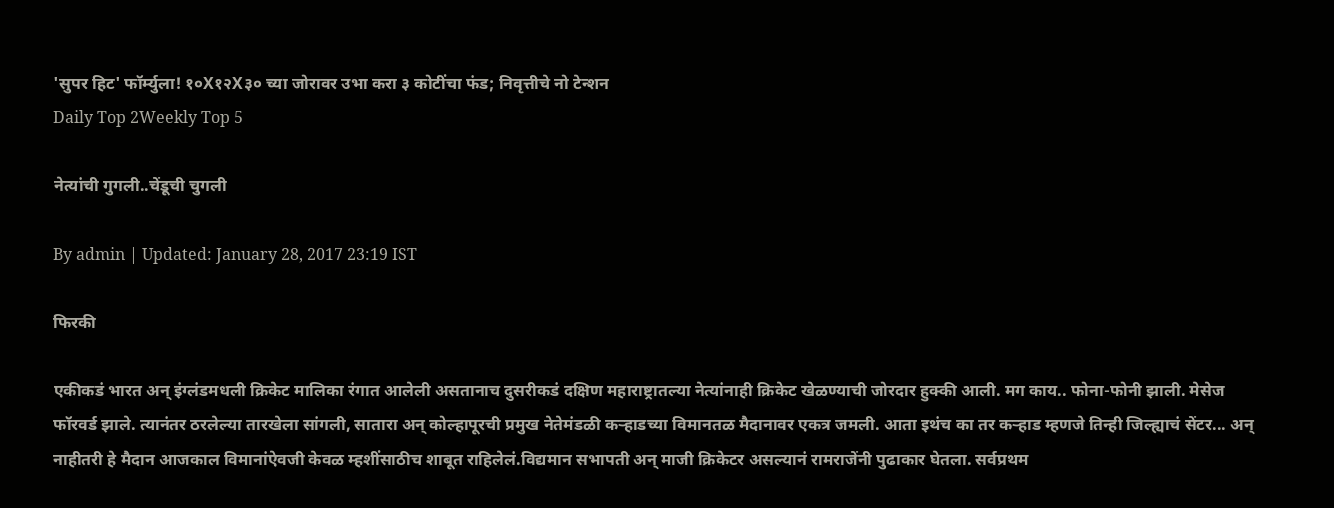'सुपर हिट' फॉर्म्युला! १०X१२X३० च्या जोरावर उभा करा ३ कोटींचा फंड; निवृत्तीचे नो टेन्शन
Daily Top 2Weekly Top 5

नेत्यांची गुगली..चेंडूची चुगली

By admin | Updated: January 28, 2017 23:19 IST

फिरकी

एकीकडं भारत अन् इंग्लंडमधली क्रिकेट मालिका रंगात आलेली असतानाच दुसरीकडं दक्षिण महाराष्ट्रातल्या नेत्यांनाही क्रिकेट खेळण्याची जोरदार हुक्की आली. मग काय.. फोना-फोनी झाली. मेसेज फॉरवर्ड झाले. त्यानंतर ठरलेल्या तारखेला सांगली, सातारा अन् कोल्हापूरची प्रमुख नेतेमंडळी कऱ्हाडच्या विमानतळ मैदानावर एकत्र जमली. आता इथंच का तर कऱ्हाड म्हणजे तिन्ही जिल्ह्याचं सेंटर... अन् नाहीतरी हे मैदान आजकाल विमानांऐवजी केवळ म्हशींसाठीच शाबूत राहिलेलं.विद्यमान सभापती अन् माजी क्रिकेटर असल्यानं रामराजेंनी पुढाकार घेतला. सर्वप्रथम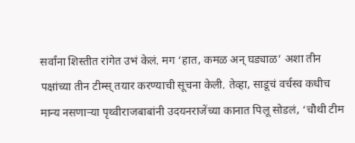सर्वांना शिस्तीत रांगेत उभं केलं. मग ‘हात, कमळ अन् घड्याळ’ अशा तीन पक्षांच्या तीन टीम्स् तयार करण्याची सूचना केली. तेव्हा, साडूचं वर्चस्व कधीच मान्य नसणाऱ्या पृथ्वीराजबाबांनी उदयनराजेंच्या कानात पिलू सोडलं, ‘चौथी टीम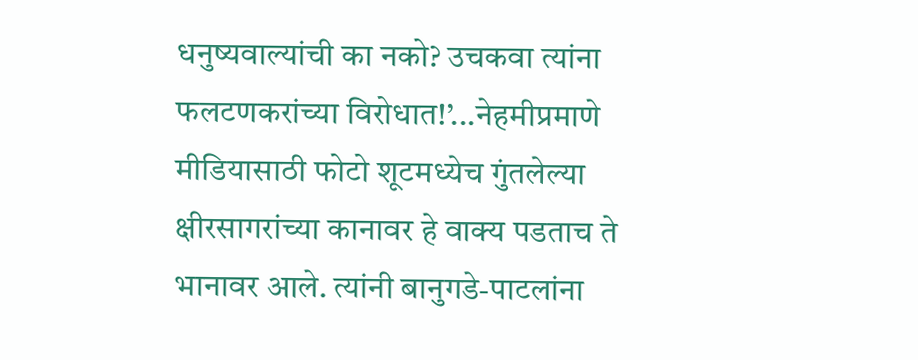धनुष्यवाल्यांची का नको? उचकवा त्यांना फलटणकरांच्या विरोधात!’...नेहमीप्रमाणे मीडियासाठी फोटो शूटमध्येच गुंतलेल्या क्षीरसागरांच्या कानावर हे वाक्य पडताच ते भानावर आले. त्यांनी बानुगडे-पाटलांना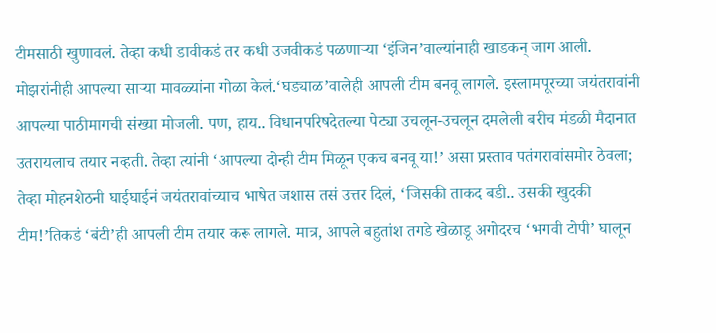टीमसाठी खुणावलं. तेव्हा कधी डावीकडं तर कधी उजवीकडं पळणाऱ्या ‘इंजिन’वाल्यांनाही खाडकन् जाग आली. मोझरांनीही आपल्या साऱ्या मावळ्यांना गोळा केलं.‘घड्याळ’वालेही आपली टीम बनवू लागले. इस्लामपूरच्या जयंतरावांनी आपल्या पाठीमागची संख्या मोजली. पण, हाय.. विधानपरिषदेतल्या पेट्या उचलून-उचलून दमलेली बरीच मंडळी मैदानात उतरायलाच तयार नव्हती. तेव्हा त्यांनी ‘आपल्या दोन्ही टीम मिळून एकच बनवू या!’ असा प्रस्ताव पतंगरावांसमोर ठेवला; तेव्हा मोहनशेठनी घाईघाईनं जयंतरावांच्याच भाषेत जशास तसं उत्तर दिलं, ‘जिसकी ताकद बडी.. उसकी खुदकी टीम!’तिकडं ‘बंटी’ही आपली टीम तयार करू लागले. मात्र, आपले बहुतांश तगडे खेळाडू अगोदरच ‘भगवी टोपी’ घालून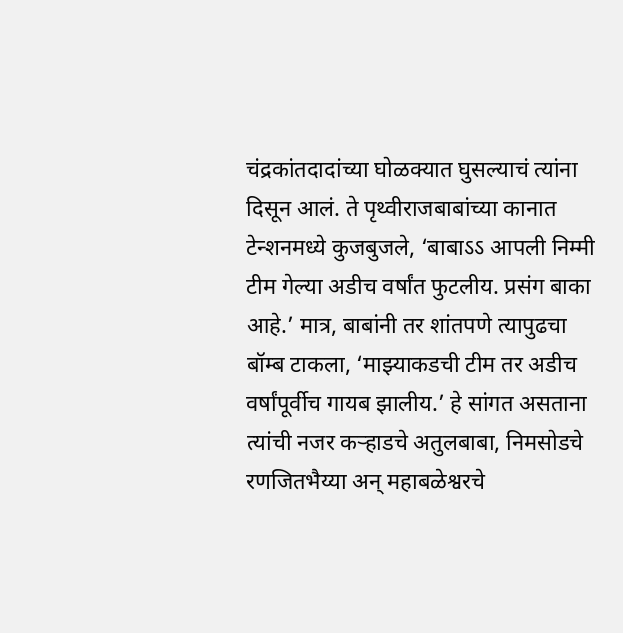चंद्रकांतदादांच्या घोळक्यात घुसल्याचं त्यांना दिसून आलं. ते पृथ्वीराजबाबांच्या कानात टेन्शनमध्ये कुजबुजले, ‘बाबाऽऽ आपली निम्मी टीम गेल्या अडीच वर्षांत फुटलीय. प्रसंग बाका आहे.’ मात्र, बाबांनी तर शांतपणे त्यापुढचा बॉम्ब टाकला, ‘माझ्याकडची टीम तर अडीच वर्षांपूर्वीच गायब झालीय.’ हे सांगत असताना त्यांची नजर कऱ्हाडचे अतुलबाबा, निमसोडचे रणजितभैय्या अन् महाबळेश्वरचे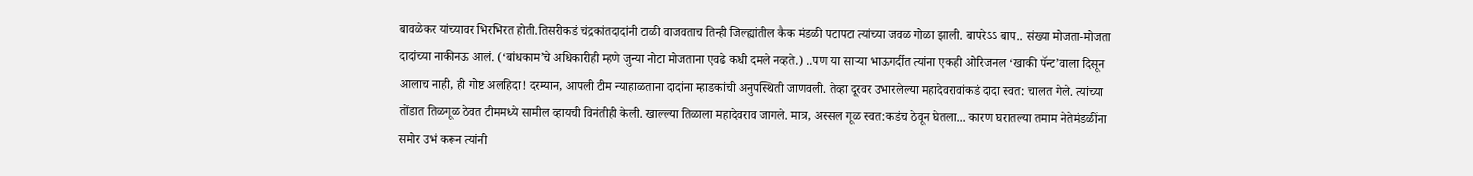बावळेकर यांच्यावर भिरभिरत होती.तिसरीकडं चंद्रकांतदादांनी टाळी वाजवताच तिन्ही जिल्ह्यांतील कैक मंडळी पटापटा त्यांच्या जवळ गोळा झाली. बापरेऽऽ बाप.. संख्या मोजता-मोजता दादांच्या नाकीनऊ आलं. (‘बांधकाम’चे अधिकारीही म्हणे जुन्या नोटा मोजताना एवढे कधी दमले नव्हते.) ..पण या साऱ्या भाऊगर्दीत त्यांना एकही ओरिजनल ‘खाकी पॅन्ट’वाला दिसून आलाच नाही, ही गोष्ट अलहिदा! दरम्यान, आपली टीम न्याहाळताना दादांना म्हाडकांची अनुपस्थिती जाणवली. तेव्हा दूरवर उभारलेल्या महादेवरावांकडं दादा स्वत: चालत गेले. त्यांच्या तोंडात तिळगूळ ठेवत टीममध्ये सामील व्हायची विनंतीही केली. खाल्ल्या तिळाला महादेवराव जागले. मात्र, अस्सल गूळ स्वत:कडंच ठेवून घेतला... कारण घरातल्या तमाम नेतेमंडळींना समोर उभं करून त्यांनी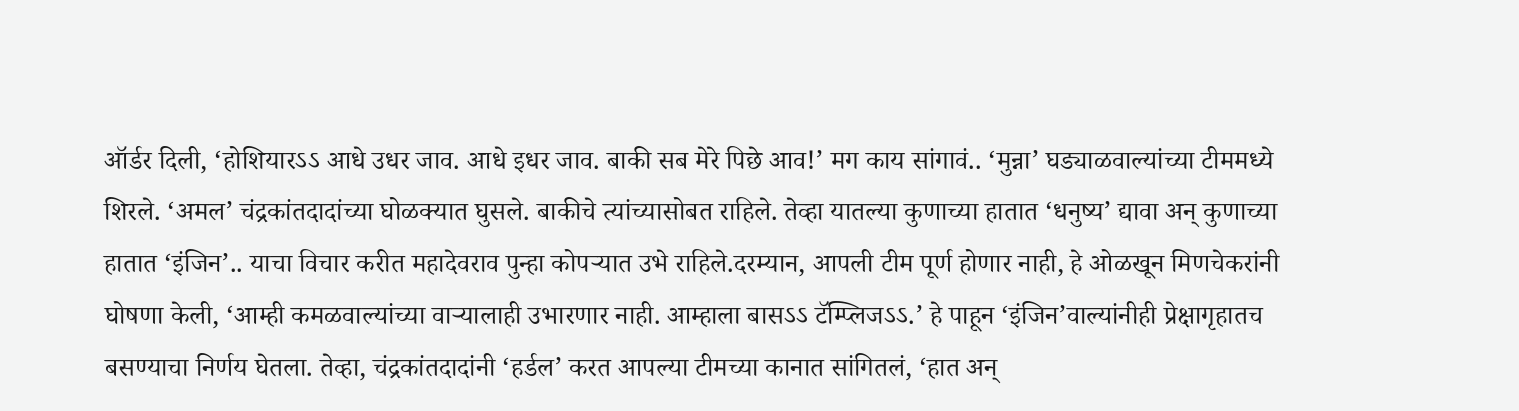ऑर्डर दिली, ‘होशियारऽऽ आधे उधर जाव. आधे इधर जाव. बाकी सब मेरे पिछे आव!’ मग काय सांगावं.. ‘मुन्ना’ घड्याळवाल्यांच्या टीममध्ये शिरले. ‘अमल’ चंद्रकांतदादांच्या घोळक्यात घुसले. बाकीचे त्यांच्यासोबत राहिले. तेव्हा यातल्या कुणाच्या हातात ‘धनुष्य’ द्यावा अन् कुणाच्या हातात ‘इंजिन’.. याचा विचार करीत महादेवराव पुन्हा कोपऱ्यात उभे राहिले.दरम्यान, आपली टीम पूर्ण होणार नाही, हे ओळखून मिणचेकरांनी घोषणा केली, ‘आम्ही कमळवाल्यांच्या वाऱ्यालाही उभारणार नाही. आम्हाला बासऽऽ टॅम्प्लिजऽऽ.’ हे पाहून ‘इंजिन’वाल्यांनीही प्रेक्षागृहातच बसण्याचा निर्णय घेतला. तेव्हा, चंद्रकांतदादांनी ‘हर्डल’ करत आपल्या टीमच्या कानात सांगितलं, ‘हात अन्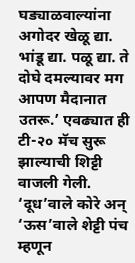घड्याळवाल्यांना अगोदर खेळू द्या. भांडू द्या. पळू द्या. ते दोघे दमल्यावर मग आपण मैदानात उतरू.’ एवढ्यात ही टी-२० मॅच सुरू झाल्याची शिट्टी वाजली गेली. ‘दूध’वाले कोरे अन् ‘ऊस’वाले शेट्टी पंच म्हणून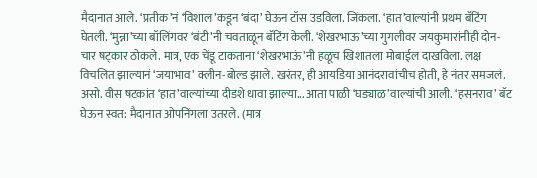मैदानात आले. ‘प्रतीक’नं ‘विशाल’कडून ‘बंदा’ घेऊन टॉस उडविला. जिंकला. ‘हात’वाल्यांनी प्रथम बॅटिंग घेतली. ‘मुन्ना’च्या बॉलिंगवर ‘बंटी’नी चवताळून बॅटिंग केली. ‘शेखरभाऊ’च्या गुगलीवर जयकुमारांनीही दोन-चार षट्कार ठोकले. मात्र, एक चेंडू टाकताना ‘शेखरभाऊं’नी हळूच खिशातला मोबाईल दाखविला. लक्ष विचलित झाल्यानं ‘जयाभाव’ क्लीन-बोल्ड झाले. खरंतर, ही आयडिया आनंदरावांचीच होती, हे नंतर समजलं. असो. वीस षटकांत ‘हात’वाल्यांच्या दीडशे धावा झाल्या... आता पाळी ‘घड्याळ’वाल्यांची आली. ‘हसनराव’ बॅट घेऊन स्वत: मैदानात ओपनिंगला उतरले. (मात्र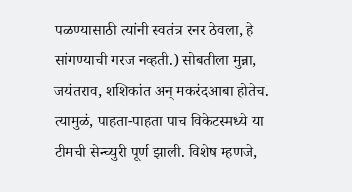पळण्यासाठी त्यांनी स्वतंत्र रनर ठेवला, हे सांगण्याची गरज नव्हती.) सोबतीला मुन्ना, जयंतराव, शशिकांत अन् मकरंदआबा होतेच. त्यामुळं, पाहता-पाहता पाच विकेटस्मध्ये या टीमची सेन्च्युरी पूर्ण झाली. विशेष म्हणजे,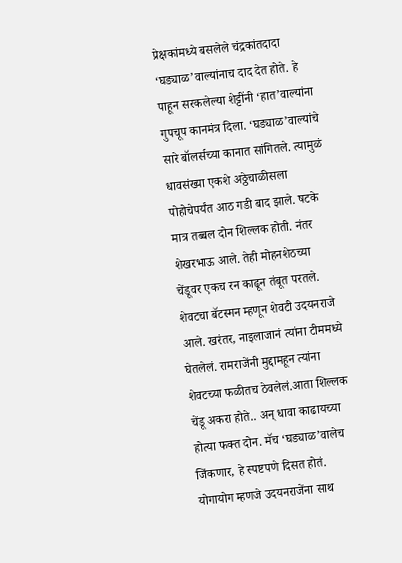प्रेक्षकांमध्ये बसलेले चंद्रकांतदादा ‘घड्याळ’वाल्यांनाच दाद देत होते. हे पाहून सरकलेल्या शेट्टींनी ‘हात’वाल्यांना गुपचूप कानमंत्र दिला. ‘घड्याळ’वाल्यांचे सारे बॉलर्सच्या कानात सांगितले. त्यामुळं धावसंख्या एकशे अठ्ठेचाळीसला पोहोचेपर्यंत आठ गडी बाद झाले. षटके मात्र तब्बल दोन शिल्लक होती. नंतर शेखरभाऊ आले. तेही मोहनशेठच्या चेंडूवर एकच रन काढून तंबूत परतले. शेवटचा बॅटस्मन म्हणून शेवटी उदयनराजे आले. खरंतर, नाइलाजानं त्यांना टीममध्ये घेतलेलं. रामराजेंनी मुद्दामहून त्यांना शेवटच्या फळीतच ठेवलेलं.आता शिल्लक चेंडू अकरा होते.. अन् धावा काढायच्या होत्या फक्त दोन. मॅच ‘घड्याळ’वालेच जिंकणार, हे स्पष्टपणे दिसत होतं. योगायोग म्हणजे उदयनराजेंना साथ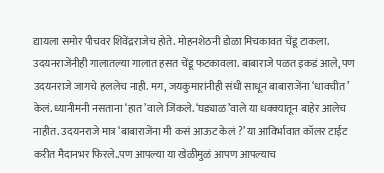द्यायला समोर पीचवर शिवेंद्रराजेच होते. मोहनशेठनी डोळा मिचकावत चेंडू टाकला. उदयनराजेंनीही गालातल्या गालात हसत चेंडू फटकावला. बाबाराजे पळत इकडं आले, पण उदयनराजे जागचे हललेच नाही. मग, जयकुमारांनीही संधी साधून बाबाराजेंना ‘धावचीत’ केलं. ध्यानीमनी नसताना ‘हात’वाले जिंकले. ‘घड्याळ’वाले या धक्क्यातून बाहेर आलेच नाहीत. उदयनराजे मात्र ‘बाबाराजेंना मी कसं आऊट केलं ?’ या आविर्भावात कॉलर टाईट करीत मैदानभर फिरले..पण आपल्या या खेळीमुळं आपण आपल्याच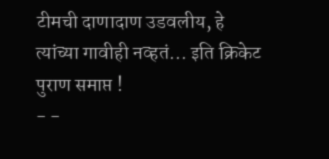टीमची दाणादाण उडवलीय, हे त्यांच्या गावीही नव्हतं... इति क्रिकेट पुराण समाप्त !                                             - -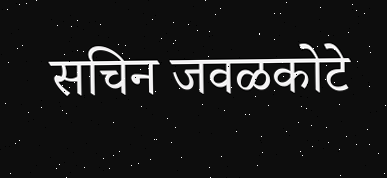सचिन जवळकोटे